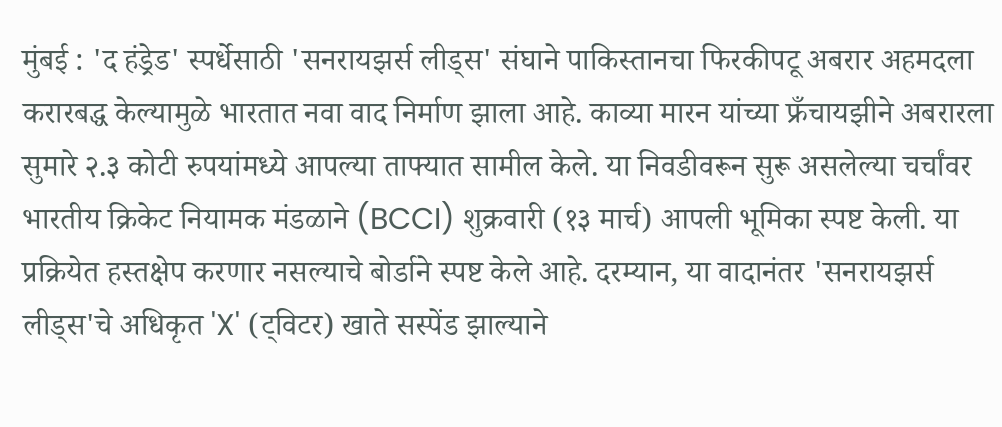मुंबई : 'द हंड्रेड' स्पर्धेसाठी 'सनरायझर्स लीड्स' संघाने पाकिस्तानचा फिरकीपटू अबरार अहमदला करारबद्ध केल्यामुळे भारतात नवा वाद निर्माण झाला आहे. काव्या मारन यांच्या फ्रँचायझीने अबरारला सुमारे २.३ कोटी रुपयांमध्ये आपल्या ताफ्यात सामील केले. या निवडीवरून सुरू असलेल्या चर्चांवर भारतीय क्रिकेट नियामक मंडळाने (BCCI) शुक्रवारी (१३ मार्च) आपली भूमिका स्पष्ट केली. या प्रक्रियेत हस्तक्षेप करणार नसल्याचे बोर्डाने स्पष्ट केले आहे. दरम्यान, या वादानंतर 'सनरायझर्स लीड्स'चे अधिकृत 'X' (ट्विटर) खाते सस्पेंड झाल्याने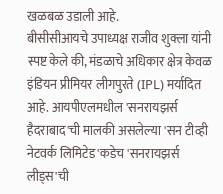खळबळ उडाली आहे.
बीसीसीआयचे उपाध्यक्ष राजीव शुक्ला यांनी स्पष्ट केले की, मंडळाचे अधिकार क्षेत्र केवळ इंडियन प्रीमियर लीगपुरते (IPL) मर्यादित आहे. आयपीएलमधील 'सनरायझर्स हैदराबाद'ची मालकी असलेल्या 'सन टीव्ही नेटवर्क लिमिटेड'कडेच 'सनरायझर्स लीड्स'ची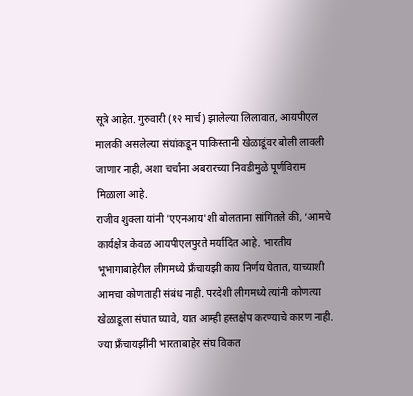सूत्रे आहेत. गुरुवारी (१२ मार्च) झालेल्या लिलावात, आयपीएल मालकी असलेल्या संघांकडून पाकिस्तानी खेळाडूंवर बोली लावली जाणार नाही, अशा चर्चांना अबरारच्या निवडीमुळे पूर्णविराम मिळाला आहे.
राजीव शुक्ला यांनी 'एएनआय'शी बोलताना सांगितले की, ‘आमचे कार्यक्षेत्र केवळ आयपीएलपुरते मर्यादित आहे. भारतीय भूभागाबाहेरील लीगमध्ये फ्रँचायझी काय निर्णय घेतात, याच्याशी आमचा कोणताही संबंध नाही. परदेशी लीगमध्ये त्यांनी कोणत्या खेळाडूला संघात घ्यावे, यात आम्ही हस्तक्षेप करण्याचे कारण नाही. ज्या फ्रँचायझींनी भारताबाहेर संघ विकत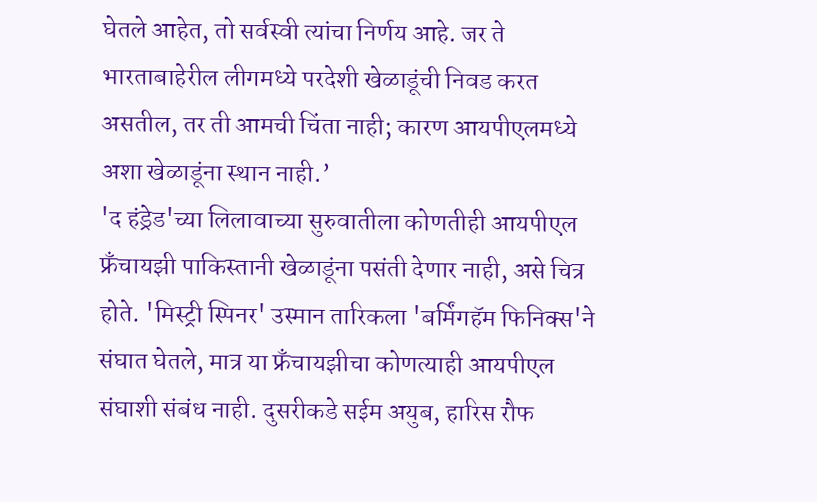घेतले आहेत, तो सर्वस्वी त्यांचा निर्णय आहे. जर ते भारताबाहेरील लीगमध्ये परदेशी खेळाडूंची निवड करत असतील, तर ती आमची चिंता नाही; कारण आयपीएलमध्ये अशा खेळाडूंना स्थान नाही.’
'द हंड्रेड'च्या लिलावाच्या सुरुवातीला कोणतीही आयपीएल फ्रँचायझी पाकिस्तानी खेळाडूंना पसंती देणार नाही, असे चित्र होते. 'मिस्ट्री स्पिनर' उस्मान तारिकला 'बर्मिंगहॅम फिनिक्स'ने संघात घेतले, मात्र या फ्रँचायझीचा कोणत्याही आयपीएल संघाशी संबंध नाही. दुसरीकडे सईम अयुब, हारिस रौफ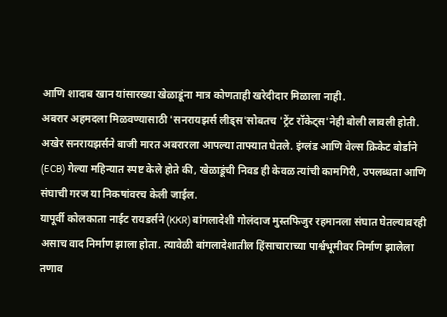आणि शादाब खान यांसारख्या खेळाडूंना मात्र कोणताही खरेदीदार मिळाला नाही.
अबरार अहमदला मिळवण्यासाठी 'सनरायझर्स लीड्स'सोबतच 'ट्रेंट रॉकेट्स'नेही बोली लावली होती. अखेर सनरायझर्सने बाजी मारत अबरारला आपल्या ताफ्यात घेतले. इंग्लंड आणि वेल्स क्रिकेट बोर्डाने (ECB) गेल्या महिन्यात स्पष्ट केले होते की, खेळाडूंची निवड ही केवळ त्यांची कामगिरी, उपलब्धता आणि संघाची गरज या निकषांवरच केली जाईल.
यापूर्वी कोलकाता नाईट रायडर्सने (KKR) बांगलादेशी गोलंदाज मुस्तफिजुर रहमानला संघात घेतल्यावरही असाच वाद निर्माण झाला होता. त्यावेळी बांगलादेशातील हिंसाचाराच्या पार्श्वभूमीवर निर्माण झालेला तणाव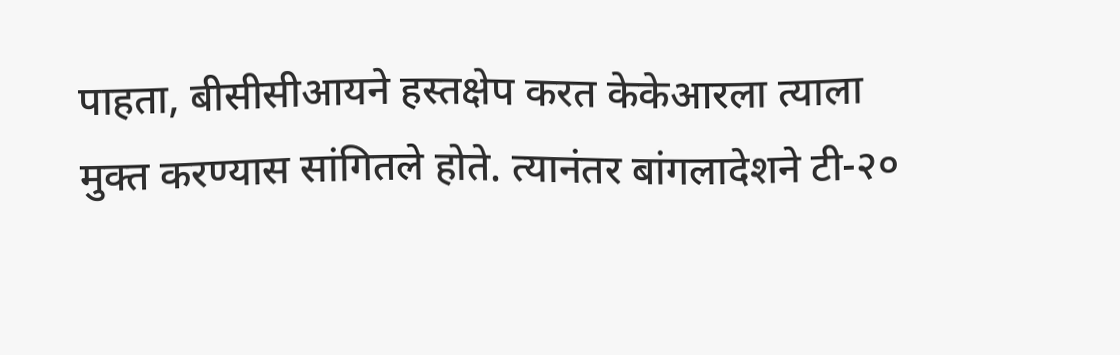पाहता, बीसीसीआयने हस्तक्षेप करत केकेआरला त्याला मुक्त करण्यास सांगितले होते. त्यानंतर बांगलादेशने टी-२०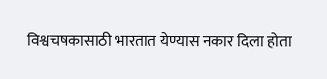विश्वचषकासाठी भारतात येण्यास नकार दिला होता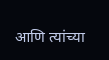आणि त्यांच्या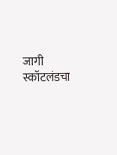जागी स्कॉटलंडचा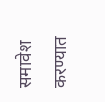समावेश करण्यात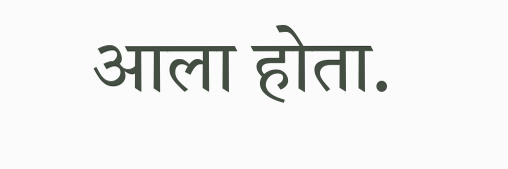आला होता.